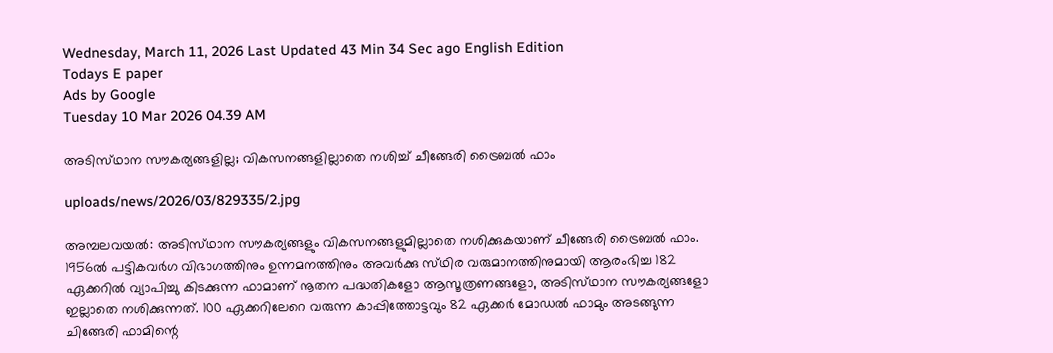Wednesday, March 11, 2026 Last Updated 43 Min 34 Sec ago English Edition
Todays E paper
Ads by Google
Tuesday 10 Mar 2026 04.39 AM

അടിസ്‌ഥാന സൗകര്യങ്ങളില്ല; വികസനങ്ങളില്ലാതെ നശിച്ച്‌ ചീങ്ങേരി ട്രൈബല്‍ ഫാം

uploads/news/2026/03/829335/2.jpg

അമ്പലവയല്‍: അടിസ്‌ഥാന സൗകര്യങ്ങളും വികസനങ്ങളുമില്ലാതെ നശിക്കുകയാണ്‌ ചീങ്ങേരി ട്രൈബല്‍ ഫാം. 1956ല്‍ പട്ടികവര്‍ഗ വിഭാഗത്തിനും ഉന്നമനത്തിനും അവര്‍ക്കു സ്‌ഥിര വരുമാനത്തിനുമായി ആരംഭിച്ച 182 ഏക്കറില്‍ വ്യാപിച്ചു കിടക്കുന്ന ഫാമാണ്‌ നൂതന പദ്ധതികളോ ആസൂത്രണങ്ങളോ, അടിസ്‌ഥാന സൗകര്യങ്ങളോ ഇല്ലാതെ നശിക്കുന്നത്‌. 100 ഏക്കറിലേറെ വരുന്ന കാപ്പിത്തോട്ടവും 82 ഏക്കര്‍ മോഡല്‍ ഫാമും അടങ്ങുന്ന ചിങ്ങേരി ഫാമിന്റെ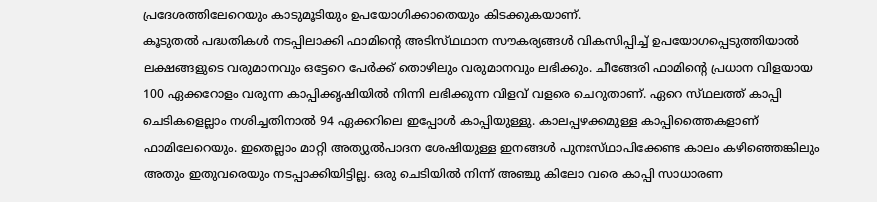പ്രദേശത്തിലേറെയും കാടുമൂടിയും ഉപയോഗിക്കാതെയും കിടക്കുകയാണ്‌.
കൂടുതല്‍ പദ്ധതികള്‍ നടപ്പിലാക്കി ഫാമിന്റെ അടിസ്‌ഥഥാന സൗകര്യങ്ങള്‍ വികസിപ്പിച്ച്‌ ഉപയോഗപ്പെടുത്തിയാല്‍ ലക്ഷങ്ങളുടെ വരുമാനവും ഒട്ടേറെ പേര്‍ക്ക്‌ തൊഴിലും വരുമാനവും ലഭിക്കും. ചീങ്ങേരി ഫാമിന്റെ പ്രധാന വിളയായ 100 ഏക്കറോളം വരുന്ന കാപ്പിക്കൃഷിയില്‍ നിന്നി ലഭിക്കുന്ന വിളവ്‌ വളരെ ചെറുതാണ്‌. ഏറെ സ്‌ഥലത്ത്‌ കാപ്പി ചെടികളെല്ലാം നശിച്ചതിനാല്‍ 94 ഏക്കറിലെ ഇപ്പോള്‍ കാപ്പിയുള്ളു. കാലപ്പഴക്കമുള്ള കാപ്പിത്തൈകളാണ്‌ ഫാമിലേറെയും. ഇതെല്ലാം മാറ്റി അത്യുല്‍പാദന ശേഷിയുള്ള ഇനങ്ങള്‍ പുനഃസ്‌ഥാപിക്കേണ്ട കാലം കഴിഞ്ഞെങ്കിലും അതും ഇതുവരെയും നടപ്പാക്കിയിട്ടില്ല. ഒരു ചെടിയില്‍ നിന്ന്‌ അഞ്ചു കിലോ വരെ കാപ്പി സാധാരണ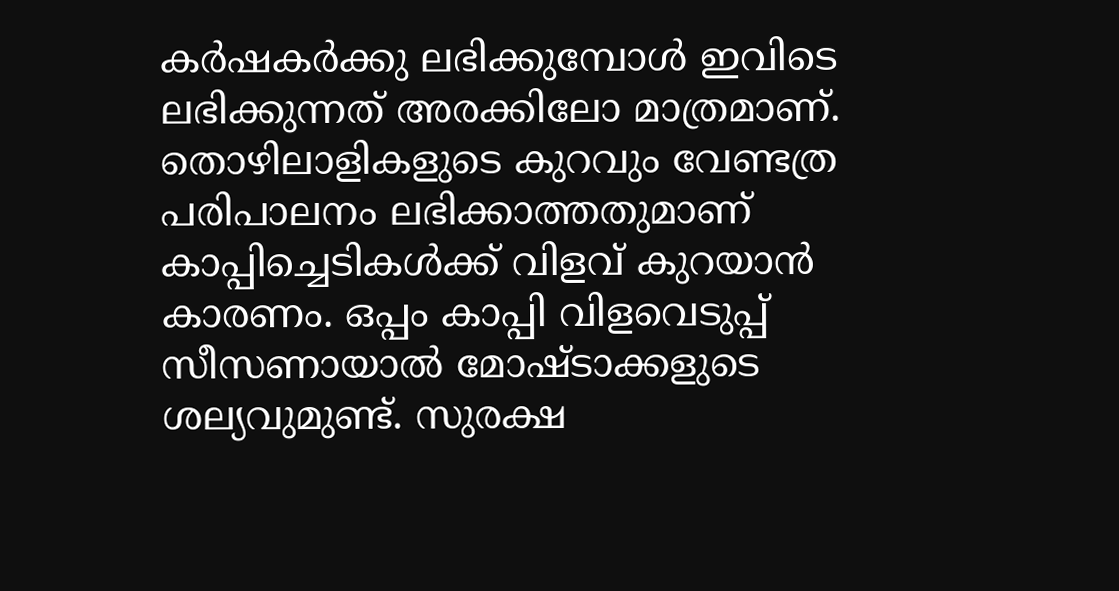കര്‍ഷകര്‍ക്കു ലഭിക്കുമ്പോള്‍ ഇവിടെ ലഭിക്കുന്നത്‌ അരക്കിലോ മാത്രമാണ്‌.
തൊഴിലാളികളുടെ കുറവും വേണ്ടത്ര പരിപാലനം ലഭിക്കാത്തതുമാണ്‌ കാപ്പിച്ചെടികള്‍ക്ക്‌ വിളവ്‌ കുറയാന്‍ കാരണം. ഒപ്പം കാപ്പി വിളവെടുപ്പ്‌ സീസണായാല്‍ മോഷ്‌ടാക്കളുടെ ശല്യവുമുണ്ട്‌. സുരക്ഷ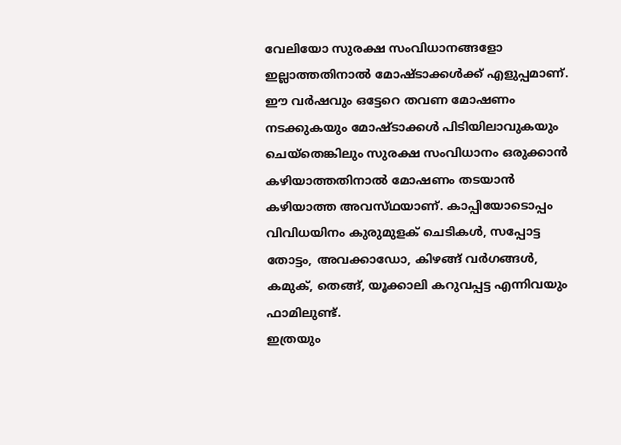വേലിയോ സുരക്ഷ സംവിധാനങ്ങളോ ഇല്ലാത്തതിനാല്‍ മോഷ്‌ടാക്കള്‍ക്ക്‌ എളുപ്പമാണ്‌. ഈ വര്‍ഷവും ഒട്ടേറെ തവണ മോഷണം നടക്കുകയും മോഷ്‌ടാക്കള്‍ പിടിയിലാവുകയും ചെയ്‌തെങ്കിലും സുരക്ഷ സംവിധാനം ഒരുക്കാന്‍ കഴിയാത്തതിനാല്‍ മോഷണം തടയാന്‍ കഴിയാത്ത അവസ്‌ഥയാണ്‌. കാപ്പിയോടൊപ്പം വിവിധയിനം കുരുമുളക്‌ ചെടികള്‍, സപ്പോട്ട തോട്ടം, അവക്കാഡോ, കിഴങ്ങ്‌ വര്‍ഗങ്ങള്‍, കമുക്‌, തെങ്ങ്‌, യൂക്കാലി കറുവപ്പട്ട എന്നിവയും ഫാമിലുണ്ട്‌.
ഇത്രയും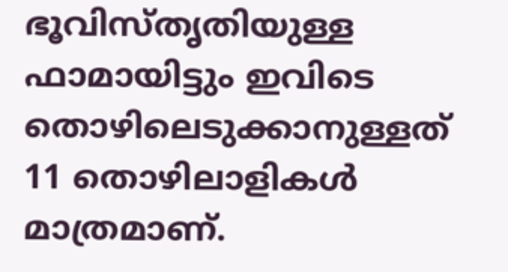ഭൂവിസ്‌തൃതിയുള്ള ഫാമായിട്ടും ഇവിടെ തൊഴിലെടുക്കാനുള്ളത്‌ 11 തൊഴിലാളികള്‍ മാത്രമാണ്‌.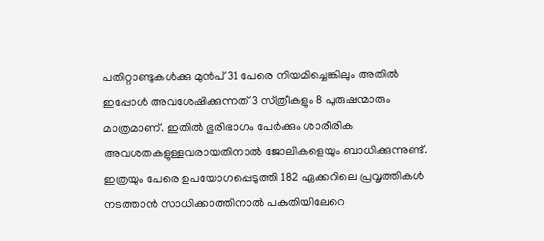പതിറ്റാണ്ടുകള്‍ക്കു മുന്‍പ്‌ 31 പേരെ നിയമിച്ചെങ്കിലും അതില്‍ ഇപ്പോള്‍ അവശേഷിക്കുന്നത്‌ 3 സ്‌ത്രീകളും 8 പുരുഷന്മാരും മാത്രമാണ്‌. ഇതില്‍ ഭുരിഭാഗം പേര്‍ക്കും ശാരീരിക അവശതകളുള്ളവരായതിനാല്‍ ജോലികളെയും ബാധിക്കുന്നുണ്ട്‌. ഇത്രയും പേരെ ഉപയോഗപ്പെടുത്തി 182 ഏക്കറിലെ പ്രവൃത്തികള്‍ നടത്താന്‍ സാധിക്കാത്തിനാല്‍ പകുതിയിലേറെ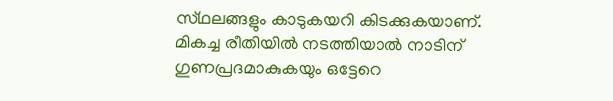സ്‌ഥലങ്ങളും കാടുകയറി കിടക്കുകയാണ്‌.
മികച്ച രീതിയില്‍ നടത്തിയാല്‍ നാടിന്‌ ഗുണപ്രദമാകുകയും ഒട്ടേറെ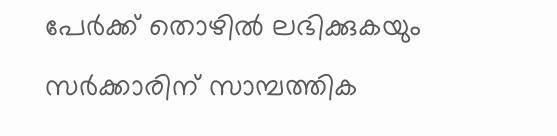പേര്‍ക്ക്‌ തൊഴില്‍ ലഭിക്കുകയും സര്‍ക്കാരിന്‌ സാമ്പത്തിക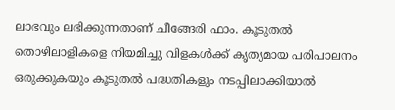ലാഭവും ലഭിക്കുന്നതാണ്‌ ചീങ്ങേരി ഫാം. കൂടുതല്‍ തൊഴിലാളികളെ നിയമിച്ചു വിളകള്‍ക്ക്‌ കൃത്യമായ പരിപാലനം ഒരുക്കുകയും കൂടുതല്‍ പദ്ധതികളും നടപ്പിലാക്കിയാല്‍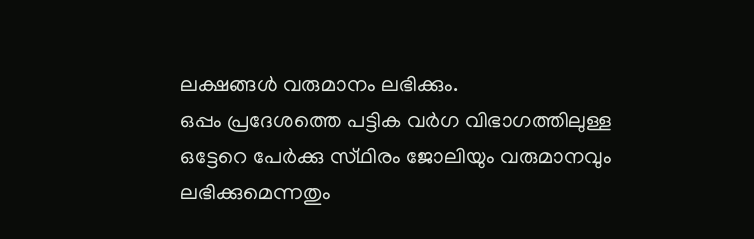ലക്ഷങ്ങള്‍ വരുമാനം ലഭിക്കും.
ഒപ്പം പ്രദേശത്തെ പട്ടിക വര്‍ഗ വിഭാഗത്തിലുള്ള ഒട്ടേറെ പേര്‍ക്കു സ്‌ഥിരം ജോലിയും വരുമാനവും ലഭിക്കുമെന്നതും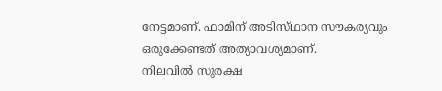നേട്ടമാണ്‌. ഫാമിന്‌ അടിസ്‌ഥാന സൗകര്യവും ഒരുക്കേണ്ടത്‌ അത്യാവശ്യമാണ്‌.
നിലവില്‍ സുരക്ഷ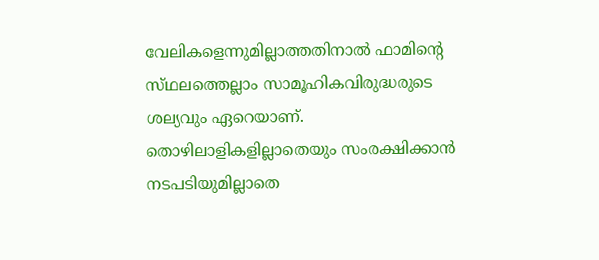വേലികളെന്നുമില്ലാത്തതിനാല്‍ ഫാമിന്റെ സ്‌ഥലത്തെല്ലാം സാമൂഹികവിരുദ്ധരുടെ ശല്യവും ഏറെയാണ്‌. തൊഴിലാളികളില്ലാതെയും സംരക്ഷിക്കാന്‍ നടപടിയുമില്ലാതെ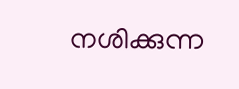നശിക്കുന്ന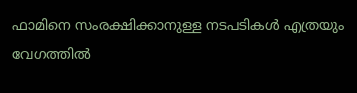ഫാമിനെ സംരക്ഷിക്കാനുള്ള നടപടികള്‍ എത്രയും വേഗത്തില്‍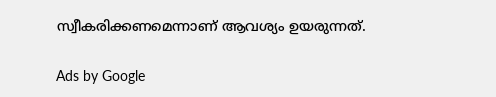സ്വീകരിക്കണമെന്നാണ്‌ ആവശ്യം ഉയരുന്നത്‌.

Ads by Google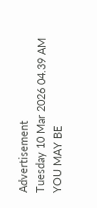Advertisement
Tuesday 10 Mar 2026 04.39 AM
YOU MAY BE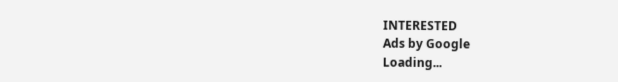INTERESTED
Ads by Google
Loading...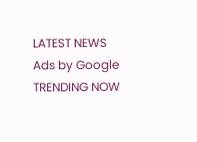LATEST NEWS
Ads by Google
TRENDING NOW